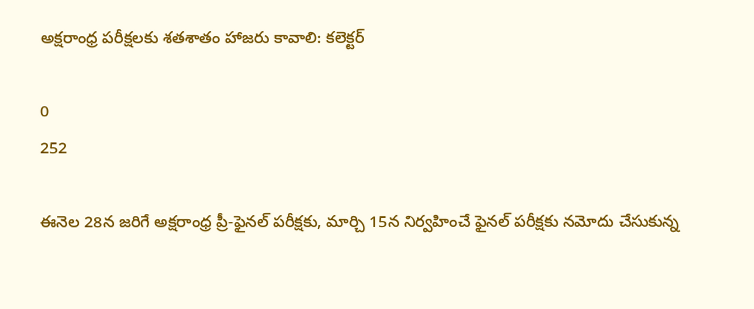అక్షరాంధ్ర పరీక్షలకు శతశాతం హాజరు కావాలి: కలెక్టర్

0
252

ఈనెల 28న జరిగే అక్షరాంధ్ర ప్రీ-ఫైనల్ పరీక్షకు, మార్చి 15న నిర్వహించే ఫైనల్ పరీక్షకు నమోదు చేసుకున్న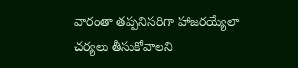వారంతా తప్పనిసరిగా హాజరయ్యేలా చర్యలు తీసుకోవాలని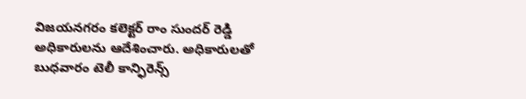విజయనగరం కలెక్టర్ రాం సుందర్ రెడ్డి అధికారులను ఆదేశించారు. అధికారులతో బుధవారం టెలీ కాన్ఫిరెన్స్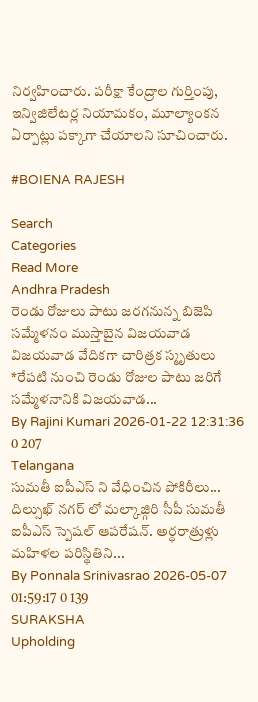నిర్వహించారు. పరీక్షా కేంద్రాల గుర్తింపు, ఇన్విజిలేటర్ల నియామకం, మూల్యాంకన ఏర్పాట్లు పక్కాగా చేయాలని సూచించారు.

#BOIENA RAJESH

Search
Categories
Read More
Andhra Pradesh
రెండు రోజులు పాటు జరగనున్న బిజెపి సమ్మేళనం ముస్తాబైన విజయవాడ
విజయవాడ వేదికగా చారిత్రక స్మృతులు *రేపటి నుంచి రెండు రోజుల పాటు జరిగే సమ్మేళనానికి విజయవాడ...
By Rajini Kumari 2026-01-22 12:31:36 0 207
Telangana
సుమతీ ఐపీఎస్ ని వేధించిన పోకిరీలు...
దిల్సుఖ్ నగర్ లో మల్కాజ్గిరి సీపీ సుమతీ ఐపీఎస్ స్పెషల్ ఆపరేషన్. అర్ధరాత్రుళ్లు మహిళల పరిస్థితిని...
By Ponnala Srinivasrao 2026-05-07 01:59:17 0 139
SURAKSHA
Upholding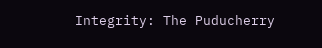Integrity: The Puducherry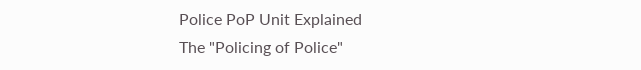Police PoP Unit Explained
The "Policing of Police"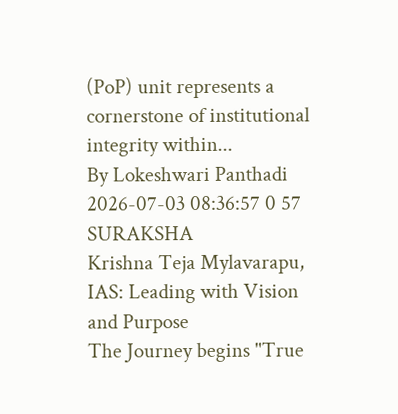(PoP) unit represents a cornerstone of institutional integrity within...
By Lokeshwari Panthadi 2026-07-03 08:36:57 0 57
SURAKSHA
Krishna Teja Mylavarapu, IAS: Leading with Vision and Purpose
The Journey begins "True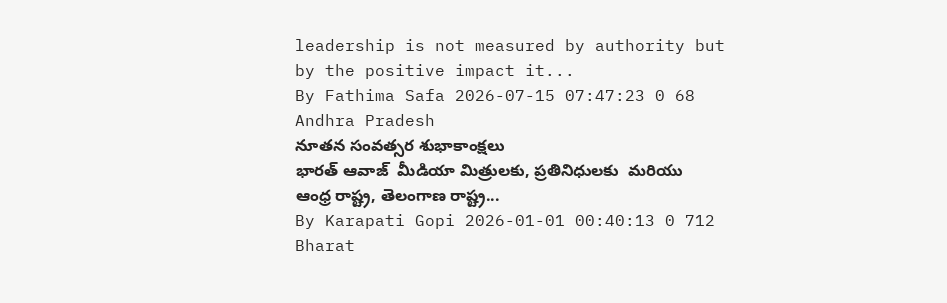leadership is not measured by authority but by the positive impact it...
By Fathima Safa 2026-07-15 07:47:23 0 68
Andhra Pradesh
నూతన సంవత్సర శుభాకాంక్షలు
భారత్ ఆవాజ్  మీడియా మిత్రులకు, ప్రతినిధులకు  మరియు ఆంధ్ర రాష్ట్ర, తెలంగాణ రాష్ట్ర...
By Karapati Gopi 2026-01-01 00:40:13 0 712
Bharat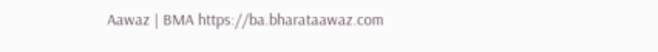Aawaz | BMA https://ba.bharataawaz.com